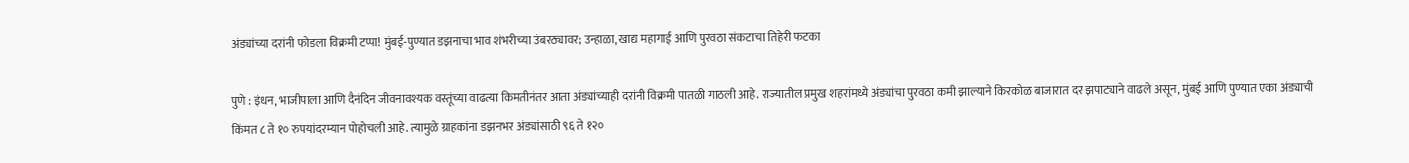अंड्यांच्या दरांनी फोडला विक्रमी टप्पा! मुंबई-पुण्यात डझनाचा भाव शंभरीच्या उंबरठ्यावर; उन्हाळा, खाद्य महागाई आणि पुरवठा संकटाचा तिहेरी फटका

पुणे : इंधन, भाजीपाला आणि दैनंदिन जीवनावश्यक वस्तूंच्या वाढत्या किमतीनंतर आता अंड्यांच्याही दरांनी विक्रमी पातळी गाठली आहे. राज्यातील प्रमुख शहरांमध्ये अंड्यांचा पुरवठा कमी झाल्याने किरकोळ बाजारात दर झपाट्याने वाढले असून, मुंबई आणि पुण्यात एका अंड्याची किंमत ८ ते १० रुपयांदरम्यान पोहोचली आहे. त्यामुळे ग्राहकांना डझनभर अंड्यांसाठी ९६ ते १२०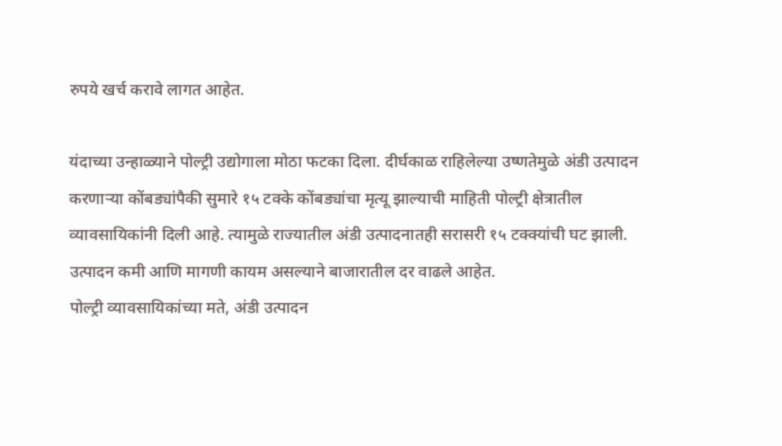रुपये खर्च करावे लागत आहेत.

यंदाच्या उन्हाळ्याने पोल्ट्री उद्योगाला मोठा फटका दिला. दीर्घकाळ राहिलेल्या उष्णतेमुळे अंडी उत्पादन करणाऱ्या कोंबड्यांपैकी सुमारे १५ टक्के कोंबड्यांचा मृत्यू झाल्याची माहिती पोल्ट्री क्षेत्रातील व्यावसायिकांनी दिली आहे. त्यामुळे राज्यातील अंडी उत्पादनातही सरासरी १५ टक्क्यांची घट झाली. उत्पादन कमी आणि मागणी कायम असल्याने बाजारातील दर वाढले आहेत.
पोल्ट्री व्यावसायिकांच्या मते, अंडी उत्पादन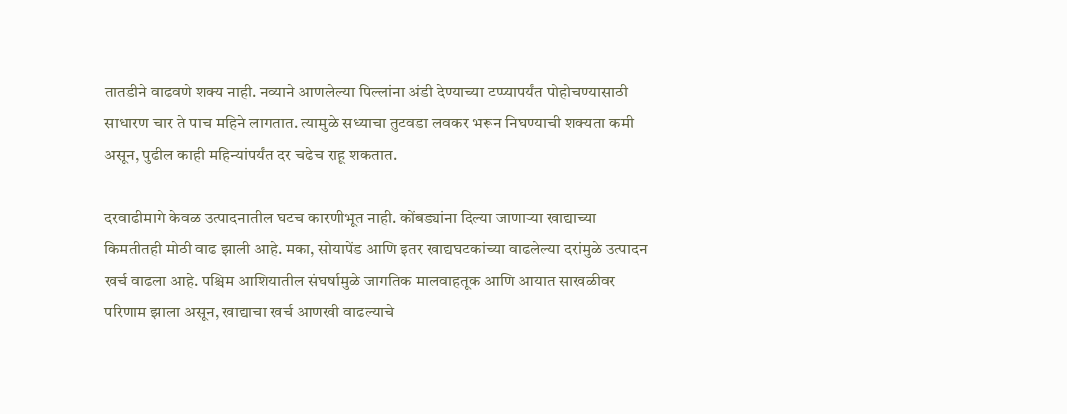तातडीने वाढवणे शक्य नाही. नव्याने आणलेल्या पिल्लांना अंडी देण्याच्या टप्प्यापर्यंत पोहोचण्यासाठी साधारण चार ते पाच महिने लागतात. त्यामुळे सध्याचा तुटवडा लवकर भरून निघण्याची शक्यता कमी असून, पुढील काही महिन्यांपर्यंत दर चढेच राहू शकतात.

दरवाढीमागे केवळ उत्पादनातील घटच कारणीभूत नाही. कोंबड्यांना दिल्या जाणाऱ्या खाद्याच्या किमतीतही मोठी वाढ झाली आहे. मका, सोयापेंड आणि इतर खाद्यघटकांच्या वाढलेल्या दरांमुळे उत्पादन खर्च वाढला आहे. पश्चिम आशियातील संघर्षामुळे जागतिक मालवाहतूक आणि आयात साखळीवर परिणाम झाला असून, खाद्याचा खर्च आणखी वाढल्याचे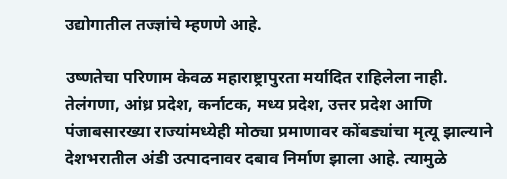उद्योगातील तज्ज्ञांचे म्हणणे आहे.

उष्णतेचा परिणाम केवळ महाराष्ट्रापुरता मर्यादित राहिलेला नाही. तेलंगणा, आंध्र प्रदेश, कर्नाटक, मध्य प्रदेश, उत्तर प्रदेश आणि पंजाबसारख्या राज्यांमध्येही मोठ्या प्रमाणावर कोंबड्यांचा मृत्यू झाल्याने देशभरातील अंडी उत्पादनावर दबाव निर्माण झाला आहे. त्यामुळे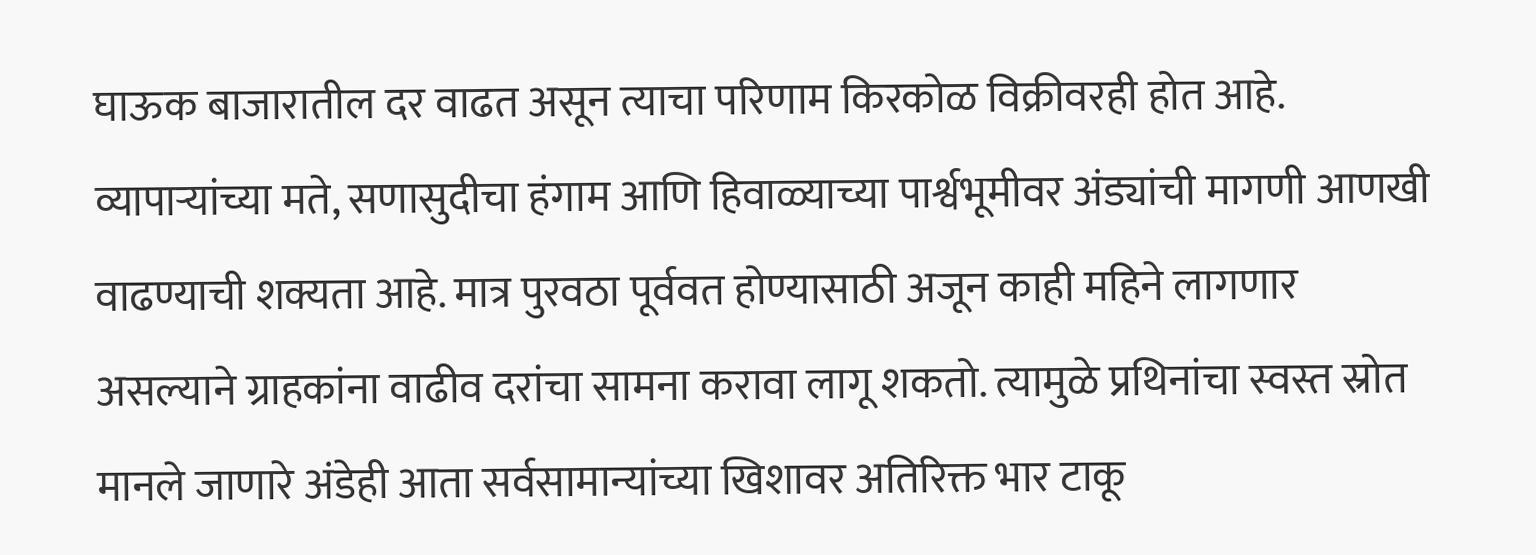घाऊक बाजारातील दर वाढत असून त्याचा परिणाम किरकोळ विक्रीवरही होत आहे.
व्यापाऱ्यांच्या मते, सणासुदीचा हंगाम आणि हिवाळ्याच्या पार्श्वभूमीवर अंड्यांची मागणी आणखी वाढण्याची शक्यता आहे. मात्र पुरवठा पूर्ववत होण्यासाठी अजून काही महिने लागणार असल्याने ग्राहकांना वाढीव दरांचा सामना करावा लागू शकतो. त्यामुळे प्रथिनांचा स्वस्त स्रोत मानले जाणारे अंडेही आता सर्वसामान्यांच्या खिशावर अतिरिक्त भार टाकू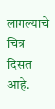लागल्याचे चित्र दिसत आहे.